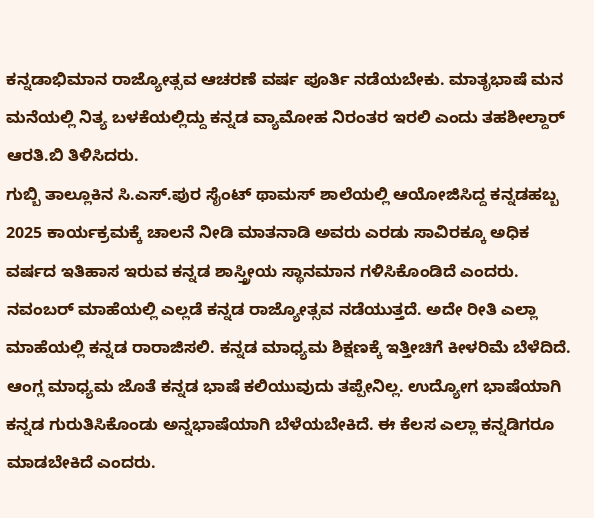ಕನ್ನಡಾಭಿಮಾನ ರಾಜ್ಯೋತ್ಸವ ಆಚರಣೆ ವರ್ಷ ಪೂರ್ತಿ ನಡೆಯಬೇಕು. ಮಾತೃಭಾಷೆ ಮನ ಮನೆಯಲ್ಲಿ ನಿತ್ಯ ಬಳಕೆಯಲ್ಲಿದ್ದು ಕನ್ನಡ ವ್ಯಾಮೋಹ ನಿರಂತರ ಇರಲಿ ಎಂದು ತಹಶೀಲ್ದಾರ್ ಆರತಿ.ಬಿ ತಿಳಿಸಿದರು.
ಗುಬ್ಬಿ ತಾಲ್ಲೂಕಿನ ಸಿ.ಎಸ್.ಪುರ ಸೈಂಟ್ ಥಾಮಸ್ ಶಾಲೆಯಲ್ಲಿ ಆಯೋಜಿಸಿದ್ದ ಕನ್ನಡಹಬ್ಬ 2025 ಕಾರ್ಯಕ್ರಮಕ್ಕೆ ಚಾಲನೆ ನೀಡಿ ಮಾತನಾಡಿ ಅವರು ಎರಡು ಸಾವಿರಕ್ಕೂ ಅಧಿಕ ವರ್ಷದ ಇತಿಹಾಸ ಇರುವ ಕನ್ನಡ ಶಾಸ್ತ್ರೀಯ ಸ್ಥಾನಮಾನ ಗಳಿಸಿಕೊಂಡಿದೆ ಎಂದರು.
ನವಂಬರ್ ಮಾಹೆಯಲ್ಲಿ ಎಲ್ಲಡೆ ಕನ್ನಡ ರಾಜ್ಯೋತ್ಸವ ನಡೆಯುತ್ತದೆ. ಅದೇ ರೀತಿ ಎಲ್ಲಾ ಮಾಹೆಯಲ್ಲಿ ಕನ್ನಡ ರಾರಾಜಿಸಲಿ. ಕನ್ನಡ ಮಾಧ್ಯಮ ಶಿಕ್ಷಣಕ್ಕೆ ಇತ್ತೀಚಿಗೆ ಕೀಳರಿಮೆ ಬೆಳೆದಿದೆ. ಆಂಗ್ಲ ಮಾಧ್ಯಮ ಜೊತೆ ಕನ್ನಡ ಭಾಷೆ ಕಲಿಯುವುದು ತಪ್ಪೇನಿಲ್ಲ. ಉದ್ಯೋಗ ಭಾಷೆಯಾಗಿ ಕನ್ನಡ ಗುರುತಿಸಿಕೊಂಡು ಅನ್ನಭಾಷೆಯಾಗಿ ಬೆಳೆಯಬೇಕಿದೆ. ಈ ಕೆಲಸ ಎಲ್ಲಾ ಕನ್ನಡಿಗರೂ ಮಾಡಬೇಕಿದೆ ಎಂದರು.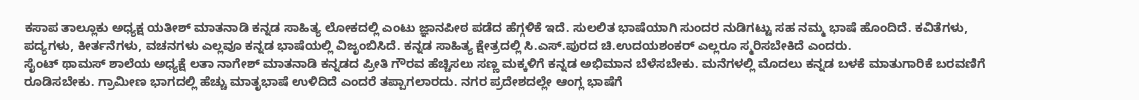ಕಸಾಪ ತಾಲ್ಲೂಕು ಅಧ್ಯಕ್ಷ ಯತೀಶ್ ಮಾತನಾಡಿ ಕನ್ನಡ ಸಾಹಿತ್ಯ ಲೋಕದಲ್ಲಿ ಎಂಟು ಜ್ಞಾನಪೀಠ ಪಡೆದ ಹೆಗ್ಗಳಿಕೆ ಇದೆ. ಸುಲಲಿತ ಭಾಷೆಯಾಗಿ ಸುಂದರ ನುಡಿಗಟ್ಟು ಸಹ ನಮ್ಮ ಭಾಷೆ ಹೊಂದಿದೆ. ಕವಿತೆಗಳು, ಪದ್ಯಗಳು, ಕೀರ್ತನೆಗಳು, ವಚನಗಳು ಎಲ್ಲವೂ ಕನ್ನಡ ಭಾಷೆಯಲ್ಲಿ ವಿಜೃಂಬಿಸಿದೆ. ಕನ್ನಡ ಸಾಹಿತ್ಯ ಕ್ಷೇತ್ರದಲ್ಲಿ ಸಿ.ಎಸ್.ಪುರದ ಚಿ.ಉದಯಶಂಕರ್ ಎಲ್ಲರೂ ಸ್ಮರಿಸಬೇಕಿದೆ ಎಂದರು.
ಸೈಂಟ್ ಥಾಮಸ್ ಶಾಲೆಯ ಅಧ್ಯಕ್ಷೆ ಲತಾ ನಾಗೇಶ್ ಮಾತನಾಡಿ ಕನ್ನಡದ ಪ್ರೀತಿ ಗೌರವ ಹೆಚ್ಚಿಸಲು ಸಣ್ಣ ಮಕ್ಕಳಿಗೆ ಕನ್ನಡ ಅಭಿಮಾನ ಬೆಳೆಸಬೇಕು. ಮನೆಗಳಲ್ಲಿ ಮೊದಲು ಕನ್ನಡ ಬಳಕೆ ಮಾತುಗಾರಿಕೆ ಬರವಣಿಗೆ ರೂಡಿಸಬೇಕು. ಗ್ರಾಮೀಣ ಭಾಗದಲ್ಲಿ ಹೆಚ್ಚು ಮಾತೃಭಾಷೆ ಉಳಿದಿದೆ ಎಂದರೆ ತಪ್ಪಾಗಲಾರದು. ನಗರ ಪ್ರದೇಶದಲ್ಲೇ ಆಂಗ್ಲ ಭಾಷೆಗೆ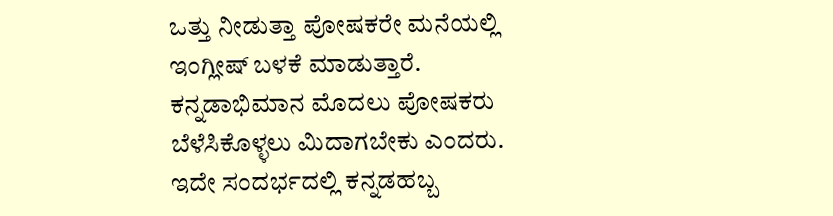ಒತ್ತು ನೀಡುತ್ತಾ ಪೋಷಕರೇ ಮನೆಯಲ್ಲಿ ಇಂಗ್ಲೀಷ್ ಬಳಕೆ ಮಾಡುತ್ತಾರೆ. ಕನ್ನಡಾಭಿಮಾನ ಮೊದಲು ಪೋಷಕರು ಬೆಳೆಸಿಕೊಳ್ಳಲು ಮಿದಾಗಬೇಕು ಎಂದರು.
ಇದೇ ಸಂದರ್ಭದಲ್ಲಿ ಕನ್ನಡಹಬ್ಬ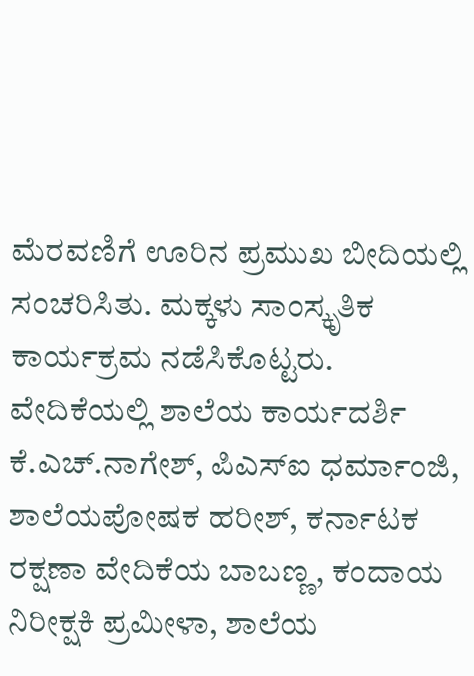ಮೆರವಣಿಗೆ ಊರಿನ ಪ್ರಮುಖ ಬೀದಿಯಲ್ಲಿ ಸಂಚರಿಸಿತು. ಮಕ್ಕಳು ಸಾಂಸ್ಕೃತಿಕ ಕಾರ್ಯಕ್ರಮ ನಡೆಸಿಕೊಟ್ಟರು.
ವೇದಿಕೆಯಲ್ಲಿ ಶಾಲೆಯ ಕಾರ್ಯದರ್ಶಿ ಕೆ.ಎಚ್.ನಾಗೇಶ್, ಪಿಎಸ್ಐ ಧರ್ಮಾಂಜಿ, ಶಾಲೆಯಪೋಷಕ ಹರೀಶ್, ಕರ್ನಾಟಕ ರಕ್ಷಣಾ ವೇದಿಕೆಯ ಬಾಬಣ್ಣ, ಕಂದಾಯ ನಿರೀಕ್ಷಕಿ ಪ್ರಮೀಳಾ, ಶಾಲೆಯ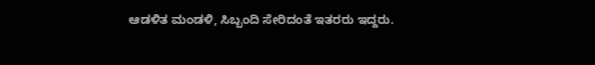ಆಡಳಿತ ಮಂಡಳಿ, ಸಿಬ್ಬಂದಿ ಸೇರಿದಂತೆ ಇತರರು ಇದ್ದರು.